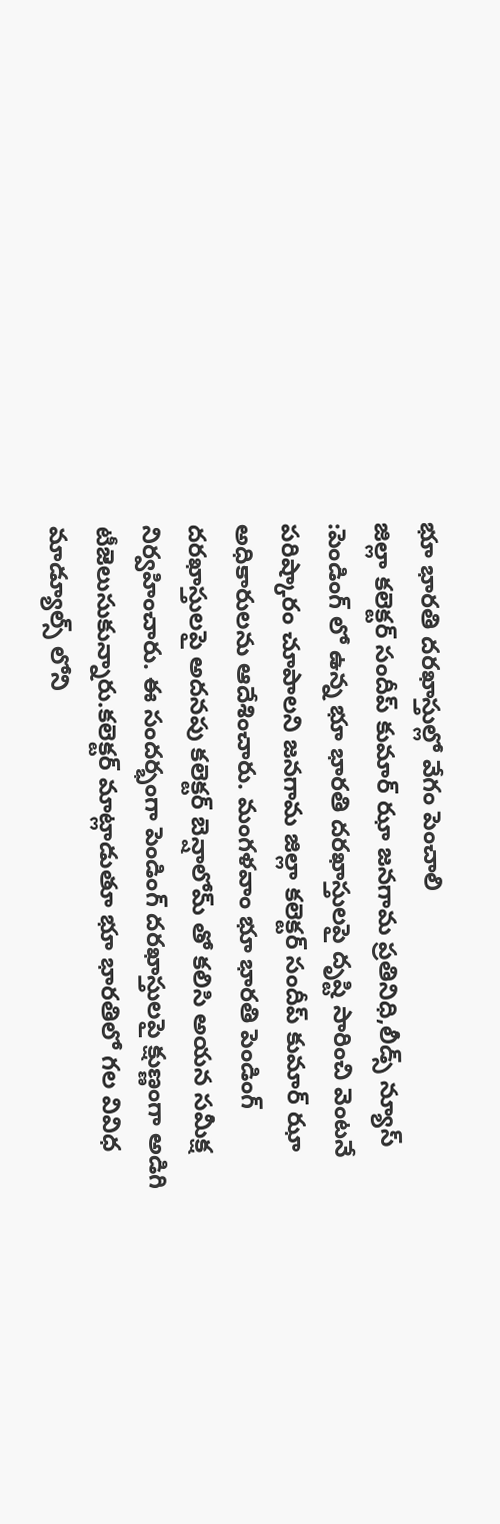భూ భారతి దరఖాస్తుల్లో వేగం పెంచాలి
జిల్లా కలెక్టర్ సందీప్ కుమార్ ఝా జనగామ ప్రతినిధి,లీడ్స్ న్యూస్ :పెండింగ్ లో ఉన్న భూ భారతి దరఖాస్తులపై దృష్టి సారించి వెంటనే పరిష్కారం చూపాలని జనగామ జిల్లా కలెక్టర్ సందీప్ కుమార్ ఝా అధికారులను ఆదేశించారు. మంగళవాం భూ భారతి పెండింగ్ దరఖాస్తులపై అదనపు కలెక్టర్ బెన్షాలోమ్ తో కలిసి అయన సమీక్ష నిర్వహించారు. ఈ సందర్భంగా పెండింగ్ దరఖాస్తులపై క్షుణ్ణంగా అడిగి టీజెలుసుకున్నారు.కలెక్టర్ మాట్లాడుతూ భూ భారతిలో గల వివిధ మాడ్యూల్స్ లోని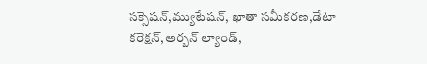సక్సెషన్,మ్యుటేషన్, ఖాతా సమీకరణ,డేటా కరెక్షన్,అర్బన్ ల్యాండ్,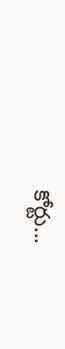కోర్టు...